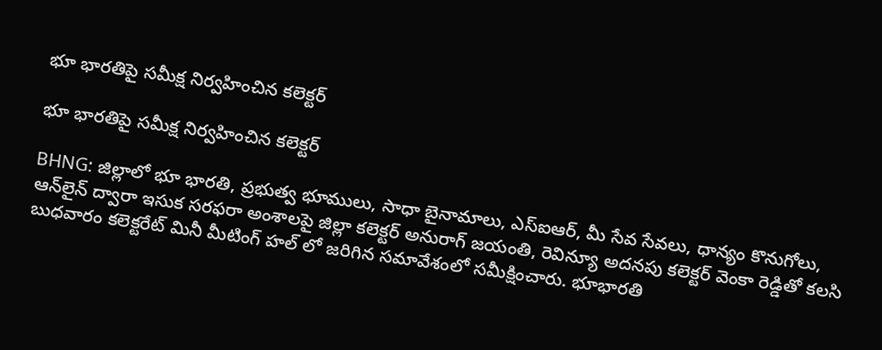భూ భారతిపై సమీక్ష నిర్వహించిన కలెక్టర్

భూ భారతిపై సమీక్ష నిర్వహించిన కలెక్టర్

BHNG: జిల్లాలో భూ భారతి, ప్రభుత్వ భూములు, సాధా బైనామాలు, ఎస్ఐఆర్, మీ సేవ సేవలు, ధాన్యం కొనుగోలు, ఆన్‌లైన్ ద్వారా ఇసుక సరఫరా అంశాలపై జిల్లా కలెక్టర్ అనురాగ్ జయంతి, రెవిన్యూ అదనపు కలెక్టర్ వెంకా రెడ్డితో కలసి బుధవారం కలెక్టరేట్ మినీ మీటింగ్ హల్ లో జరిగిన సమావేశంలో సమీక్షించారు. భూభారతి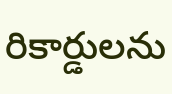రికార్డులను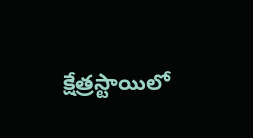క్షేత్రస్టాయిలో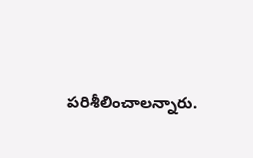పరిశీలించాలన్నారు.